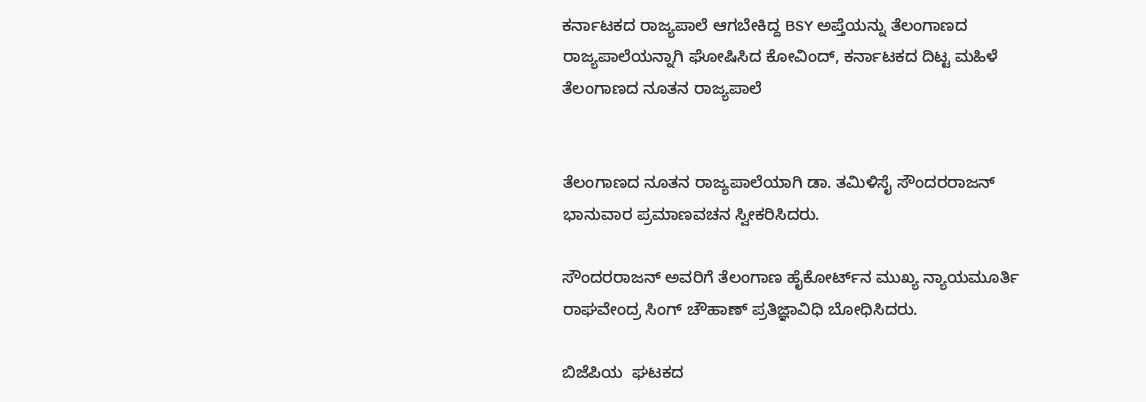ಕರ್ನಾಟಕದ ರಾಜ್ಯಪಾಲೆ ಆಗಬೇಕಿದ್ದ BSY ಅಪ್ತೆಯನ್ನು ತೆಲಂಗಾಣದ ರಾಜ್ಯಪಾಲೆಯನ್ನಾಗಿ ಘೋಷಿಸಿದ ಕೋವಿಂದ್, ಕರ್ನಾಟಕದ ದಿಟ್ಟ ಮಹಿಳೆ ತೆಲಂಗಾಣದ ನೂತನ ರಾಜ್ಯಪಾಲೆ


ತೆಲಂಗಾಣದ ನೂತನ ರಾಜ್ಯಪಾಲೆಯಾಗಿ ಡಾ. ತಮಿಳಿಸೈ ಸೌಂದರರಾಜನ್ ಭಾನುವಾರ ಪ್ರಮಾಣವಚನ ಸ್ವೀಕರಿಸಿದರು.

ಸೌಂದರರಾಜನ್ ಅವರಿಗೆ ತೆಲಂಗಾಣ ಹೈಕೋರ್ಟ್‌ನ ಮುಖ್ಯ ನ್ಯಾಯಮೂರ್ತಿ ರಾಘವೇಂದ್ರ ಸಿಂಗ್ ಚೌಹಾಣ್ ಪ್ರತಿಜ್ಞಾವಿಧಿ ಬೋಧಿಸಿದರು.

ಬಿಜೆಪಿಯ  ಘಟಕದ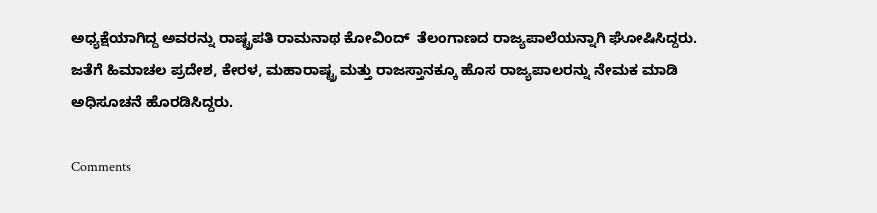ಅಧ್ಯಕ್ಷೆಯಾಗಿದ್ದ ಅವರನ್ನು ರಾಷ್ಟ್ರಪತಿ ರಾಮನಾಥ ಕೋವಿಂದ್  ತೆಲಂಗಾಣದ ರಾಜ್ಯಪಾಲೆಯನ್ನಾಗಿ ಘೋಷಿಸಿದ್ದರು. ಜತೆಗೆ ಹಿಮಾಚಲ ಪ್ರದೇಶ, ಕೇರಳ, ಮಹಾರಾಷ್ಟ್ರ ಮತ್ತು ರಾಜಸ್ತಾನಕ್ಕೂ ಹೊಸ ರಾಜ್ಯಪಾಲರನ್ನು ನೇಮಕ ಮಾಡಿ ಅಧಿಸೂಚನೆ ಹೊರಡಿಸಿದ್ದರು.

Comments